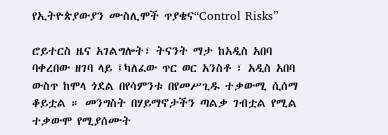የኢትዮጵያውያን ሙስሊሞች ጥያቄና“Control Risks”

ሮይተርስ ዜና አገልግሎት፣ ትናንት ማታ ከአዲስ አበባ ባቀረበው ዘገባ ላይ ፤ካለፈው ጥር ወር አንስቶ ፣ አዲስ አበባ ውስጥ ከሞላ ጎደል በየሳምንቱ በየመሥጊዱ ተቃውሚ ሲሰማ ቆይቷል ። መንግስት በሃይማኖታችን ጣልቃ ገብቷል የሚል ተቃውሞ የሚያሰሙት